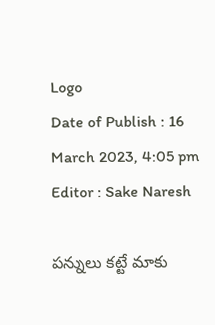Logo
Date of Publish : 16 March 2023, 4:05 pm
Editor : Sake Naresh

పన్నులు కట్టే మాకు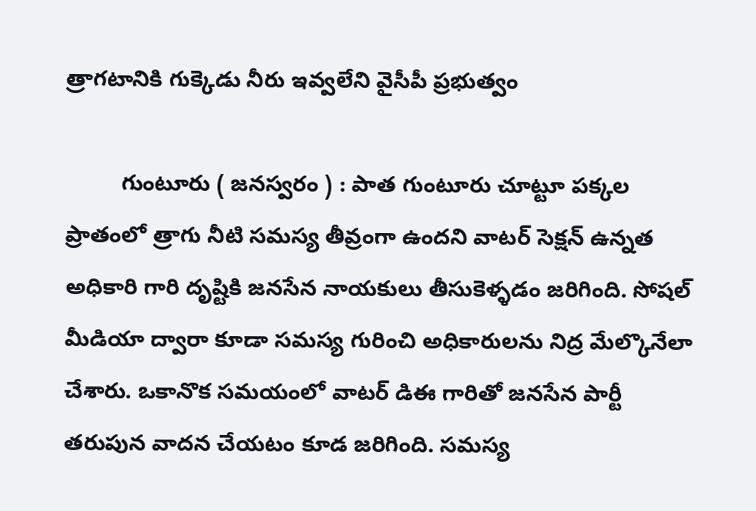త్రాగటానికి గుక్కెడు నీరు ఇవ్వలేని వైసీపీ ప్రభుత్వం

         గుంటూరు ( జనస్వరం ) : పాత గుంటూరు చూట్టూ పక్కల ప్రాతంలో త్రాగు నీటి సమస్య తీవ్రంగా ఉందని వాటర్ సెక్షన్ ఉన్నత అధికారి గారి దృష్టికి జనసేన నాయకులు తీసుకెళ్ళడం జరిగింది. సోషల్ మీడియా ద్వారా కూడా సమస్య గురించి అధికారులను నిద్ర మేల్కొనేలా చేశారు. ఒకానొక సమయంలో వాటర్ డి‌ఈ గారితో జనసేన పార్టీ తరుపున వాదన చేయటం కూడ జరిగింది. సమస్య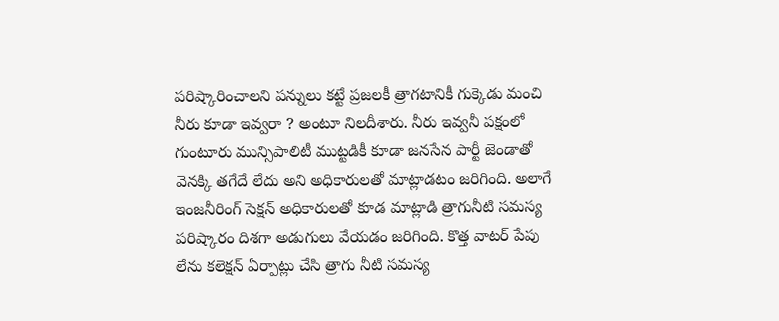పరిష్కారించాలని పన్నులు కట్టే ప్రజలకీ త్రాగటానికీ గుక్కెడు మంచి నీరు కూడా ఇవ్వరా ? అంటూ నిలదీశారు. నీరు ఇవ్వనీ పక్షంలో గుంటూరు మున్సిపాలిటీ ముట్టడికీ కూడా జనసేన పార్టీ జెండాతో వెనక్కి తగేదే లేదు అని అధికారులతో మాట్లాడటం జరిగింది. అలాగే ఇంజనీరింగ్ సెక్షన్ అధికారులతో కూడ మాట్లాడి త్రాగునీటి సమస్య పరిష్కారం దిశగా అడుగులు వేయడం జరిగింది. కొత్త వాటర్ పేపు లేను కలెక్షన్ ఏర్పాట్లు చేసి త్రాగు నీటి సమస్య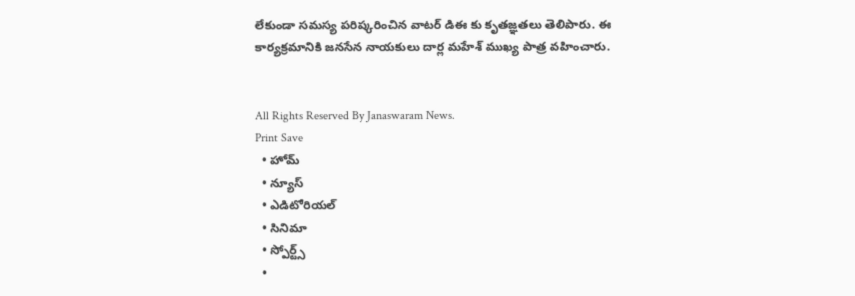లేకుండా సమస్య పరిష్కరించిన వాటర్ డి‌ఈ కు కృతజ్ఞతలు తెలిపారు. ఈ కార్యక్రమానికి జనసేన నాయకులు దార్ల మహేశ్ ముఖ్య పాత్ర వహించారు.


All Rights Reserved By Janaswaram News.
Print Save
  • హోమ్
  • న్యూస్
  • ఎడిటోరియల్
  • సినిమా
  • స్పోర్ట్స్
  •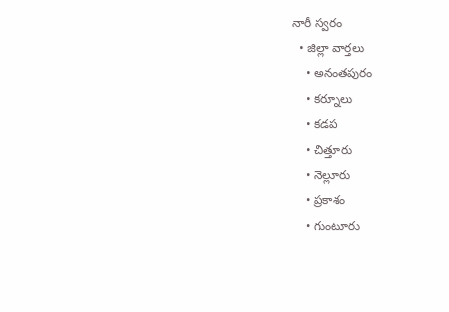నారీ స్వరం
  • జిల్లా వార్తలు
    • అనంతపురం
    • కర్నూలు
    • కడప
    • చిత్తూరు
    • నెల్లూరు
    • ప్రకాశం
    • గుంటూరు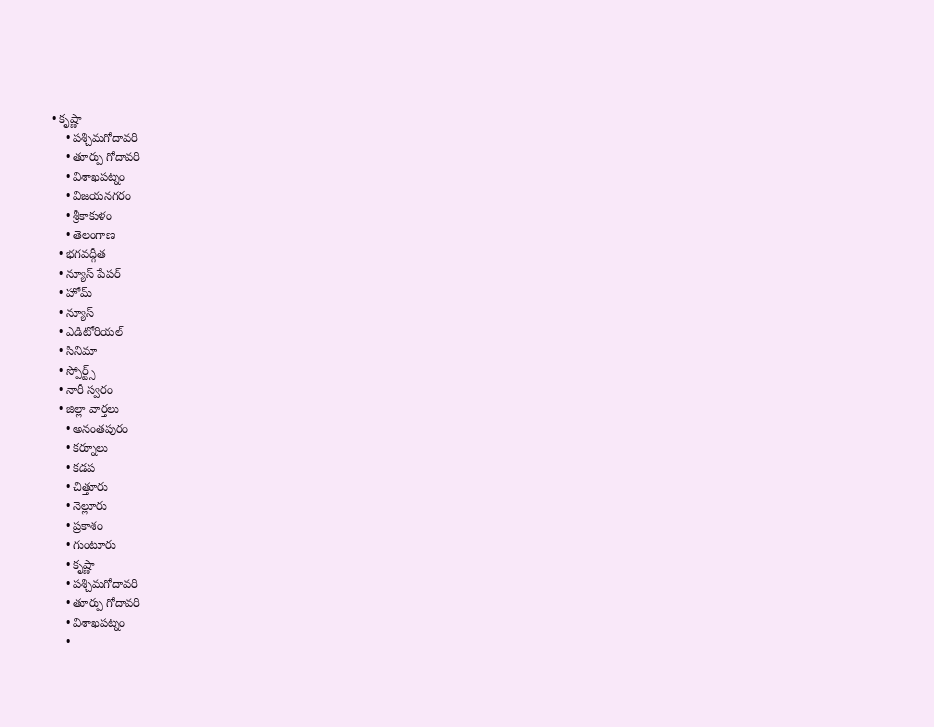• కృష్ణా
    • పశ్చిమగోదావరి
    • తూర్పు గోదావరి
    • విశాఖపట్నం
    • విజయనగరం
    • శ్రీకాకుళం
    • తెలంగాణ
  • భగవద్గీత
  • న్యూస్ పేపర్
  • హోమ్
  • న్యూస్
  • ఎడిటోరియల్
  • సినిమా
  • స్పోర్ట్స్
  • నారీ స్వరం
  • జిల్లా వార్తలు
    • అనంతపురం
    • కర్నూలు
    • కడప
    • చిత్తూరు
    • నెల్లూరు
    • ప్రకాశం
    • గుంటూరు
    • కృష్ణా
    • పశ్చిమగోదావరి
    • తూర్పు గోదావరి
    • విశాఖపట్నం
    •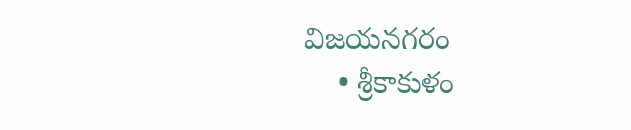విజయనగరం
    • శ్రీకాకుళం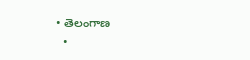• తెలంగాణ
  •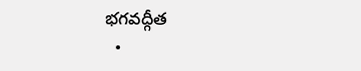భగవద్గీత
  •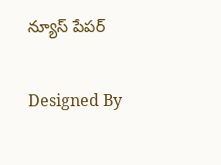న్యూస్ పేపర్

Designed By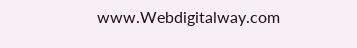www.Webdigitalway.com